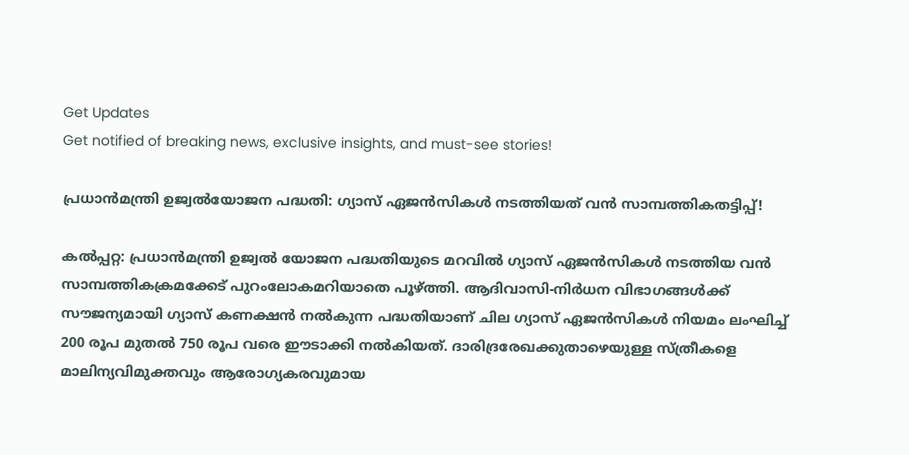Get Updates
Get notified of breaking news, exclusive insights, and must-see stories!

പ്രധാന്‍മന്ത്രി ഉജ്വല്‍യോജന പദ്ധതി: ഗ്യാസ് ഏജന്‍സികള്‍ നടത്തിയത് വന്‍ സാമ്പത്തികതട്ടിപ്പ്‌!

കല്‍പ്പറ്റ: പ്രധാന്‍മന്ത്രി ഉജ്വല്‍ യോജന പദ്ധതിയുടെ മറവില്‍ ഗ്യാസ് ഏജന്‍സികള്‍ നടത്തിയ വന്‍ സാമ്പത്തികക്രമക്കേട് പുറംലോകമറിയാതെ പൂഴ്ത്തി. ആദിവാസി-നിര്‍ധന വിഭാഗങ്ങള്‍ക്ക് സൗജന്യമായി ഗ്യാസ് കണക്ഷന്‍ നല്‍കുന്ന പദ്ധതിയാണ് ചില ഗ്യാസ് ഏജന്‍സികള്‍ നിയമം ലംഘിച്ച് 200 രൂപ മുതല്‍ 750 രൂപ വരെ ഈടാക്കി നല്‍കിയത്. ദാരിദ്രരേഖക്കുതാഴെയുള്ള സ്ത്രീകളെ മാലിന്യവിമുക്തവും ആരോഗ്യകരവുമായ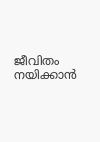ജീവിതം നയിക്കാന്‍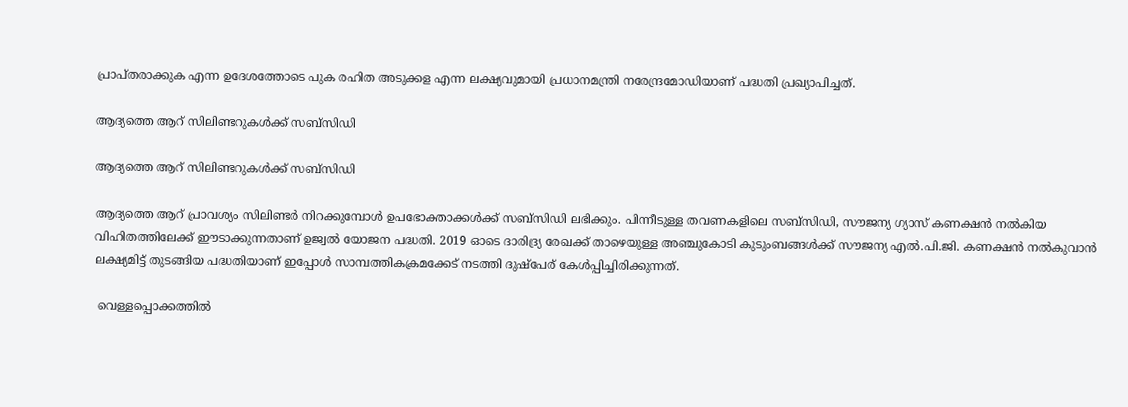പ്രാപ്തരാക്കുക എന്ന ഉദേശത്തോടെ പുക രഹിത അടുക്കള എന്ന ലക്ഷ്യവുമായി പ്രധാനമന്ത്രി നരേന്ദ്രമോഡിയാണ് പദ്ധതി പ്രഖ്യാപിച്ചത്.

ആദ്യത്തെ ആറ് സിലിണ്ടറുകള്‍ക്ക് സബ്സിഡി

ആദ്യത്തെ ആറ് സിലിണ്ടറുകള്‍ക്ക് സബ്സിഡി

ആദ്യത്തെ ആറ് പ്രാവശ്യം സിലിണ്ടര്‍ നിറക്കുമ്പോള്‍ ഉപഭോക്താക്കള്‍ക്ക് സബ്സിഡി ലഭിക്കും. പിന്നീടുള്ള തവണകളിലെ സബ്സിഡി, സൗജന്യ ഗ്യാസ് കണക്ഷന്‍ നല്‍കിയ വിഹിതത്തിലേക്ക് ഈടാക്കുന്നതാണ് ഉജ്വല്‍ യോജന പദ്ധതി. 2019 ഓടെ ദാരിദ്ര്യ രേഖക്ക് താഴെയുള്ള അഞ്ചുകോടി കുടുംബങ്ങള്‍ക്ക് സൗജന്യ എല്‍.പി.ജി. കണക്ഷന്‍ നല്‍കുവാന്‍ ലക്ഷ്യമിട്ട് തുടങ്ങിയ പദ്ധതിയാണ് ഇപ്പോള്‍ സാമ്പത്തികക്രമക്കേട് നടത്തി ദുഷ്‌പേര് കേള്‍പ്പിച്ചിരിക്കുന്നത്.

 വെള്ളപ്പൊക്കത്തില്‍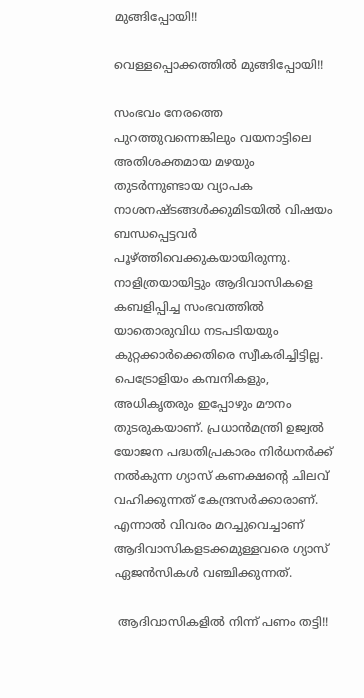മുങ്ങിപ്പോയി!!

വെള്ളപ്പൊക്കത്തില്‍ മുങ്ങിപ്പോയി!!

സംഭവം നേരത്തെ പുറത്തുവന്നെങ്കിലും വയനാട്ടിലെ അതിശക്തമായ മഴയും തുടര്‍ന്നുണ്ടായ വ്യാപക നാശനഷ്ടങ്ങള്‍ക്കുമിടയില്‍ വിഷയം ബന്ധപ്പെട്ടവര്‍ പൂഴ്ത്തിവെക്കുകയായിരുന്നു. നാളിത്രയായിട്ടും ആദിവാസികളെ കബളിപ്പിച്ച സംഭവത്തില്‍ യാതൊരുവിധ നടപടിയയും കുറ്റക്കാര്‍ക്കെതിരെ സ്വീകരിച്ചിട്ടില്ല. പെട്രോളിയം കമ്പനികളും, അധികൃതരും ഇപ്പോഴും മൗനം തുടരുകയാണ്. പ്രധാന്‍മന്ത്രി ഉജ്വല്‍ യോജന പദ്ധതിപ്രകാരം നിര്‍ധനര്‍ക്ക് നല്‍കുന്ന ഗ്യാസ് കണക്ഷന്റെ ചിലവ് വഹിക്കുന്നത് കേന്ദ്രസര്‍ക്കാരാണ്. എന്നാല്‍ വിവരം മറച്ചുവെച്ചാണ് ആദിവാസികളടക്കമുള്ളവരെ ഗ്യാസ് ഏജന്‍സികള്‍ വഞ്ചിക്കുന്നത്.

 ആദിവാസികളില്‍ നിന്ന് പണം തട്ടി!!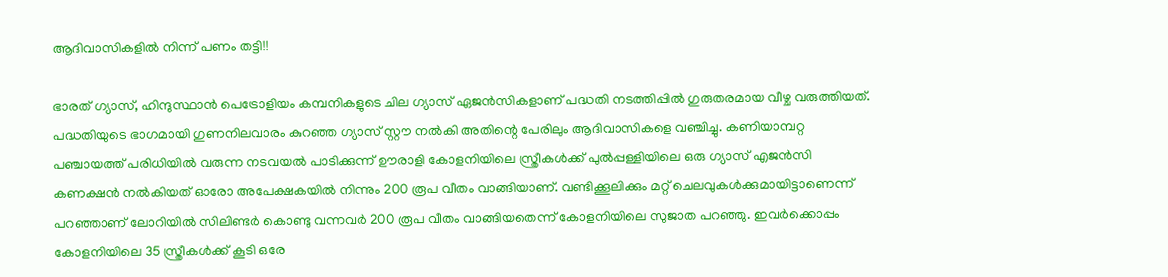ആദിവാസികളില്‍ നിന്ന് പണം തട്ടി!!

ഭാരത് ഗ്യാസ്, ഹിന്ദുസ്ഥാന്‍ പെട്രോളിയം കമ്പനികളുടെ ചില ഗ്യാസ് ഏജന്‍സികളാണ് പദ്ധതി നടത്തിപ്പില്‍ ഗുരുതരമായ വീഴ്ച വരുത്തിയത്. പദ്ധതിയുടെ ഭാഗമായി ഗുണനിലവാരം കുറഞ്ഞ ഗ്യാസ് സ്റ്റൗ നല്‍കി അതിന്റെ പേരിലും ആദിവാസികളെ വഞ്ചിച്ചു. കണിയാമ്പറ്റ പഞ്ചായത്ത് പരിധിയില്‍ വരുന്ന നടവയല്‍ പാടിക്കുന്ന് ഊരാളി കോളനിയിലെ സ്ത്രീകള്‍ക്ക് പുല്‍പ്പള്ളിയിലെ ഒരു ഗ്യാസ് എജന്‍സി കണക്ഷന്‍ നല്‍കിയത് ഓരോ അപേക്ഷകയില്‍ നിന്നും 200 രൂപ വീതം വാങ്ങിയാണ്. വണ്ടിക്കൂലിക്കും മറ്റ് ചെലവുകള്‍ക്കുമായിട്ടാണെന്ന് പറഞ്ഞാണ് ലോറിയില്‍ സിലിണ്ടര്‍ കൊണ്ടു വന്നവര്‍ 200 രൂപ വീതം വാങ്ങിയതെന്ന് കോളനിയിലെ സുജാത പറഞ്ഞു. ഇവര്‍ക്കൊപ്പം കോളനിയിലെ 35 സ്ത്രീകള്‍ക്ക് കൂടി ഒരേ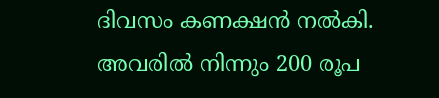ദിവസം കണക്ഷന്‍ നല്‍കി. അവരില്‍ നിന്നും 200 രൂപ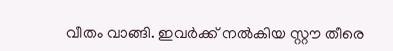വീതം വാങ്ങി. ഇവര്‍ക്ക് നല്‍കിയ സ്റ്റൗ തീരെ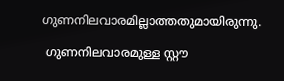ഗുണനിലവാരമില്ലാത്തതുമായിരുന്നു.

 ഗുണനിലവാരമുള്ള സ്റ്റൗ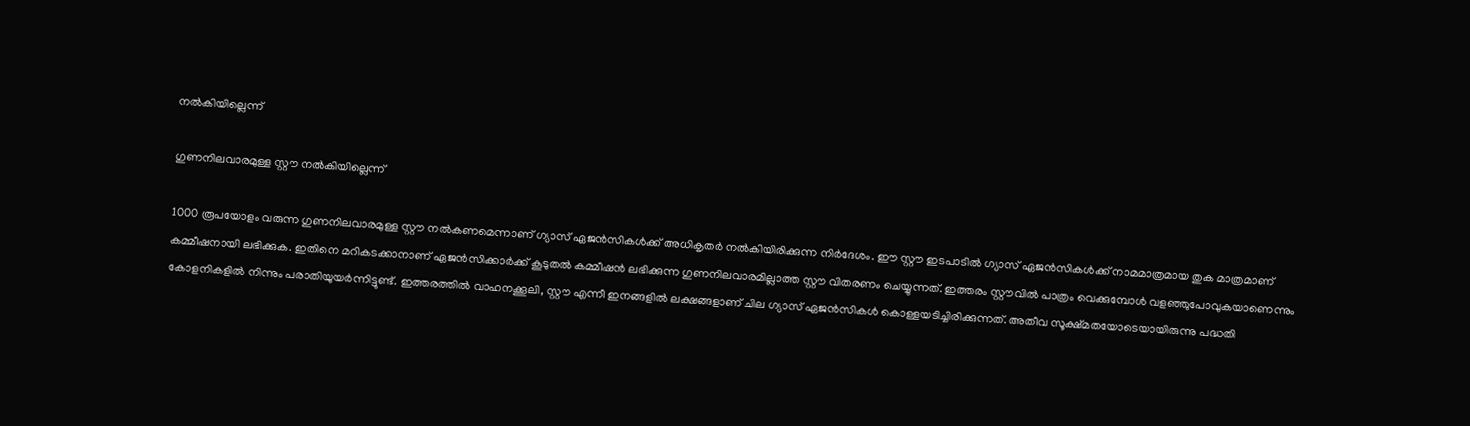നല്‍കിയില്ലെന്ന്

ഗുണനിലവാരമുള്ള സ്റ്റൗ നല്‍കിയില്ലെന്ന്

1000 രൂപയോളം വരുന്ന ഗുണനിലവാരമുള്ള സ്റ്റൗ നല്‍കണമെന്നാണ് ഗ്യാസ് ഏജന്‍സികള്‍ക്ക് അധികൃതര്‍ നല്‍കിയിരിക്കുന്ന നിര്‍ദേശം. ഈ സ്റ്റൗ ഇടപാടില്‍ ഗ്യാസ് ഏജന്‍സികള്‍ക്ക് നാമമാത്രമായ തുക മാത്രമാണ് കമ്മീഷനായി ലഭിക്കുക. ഇതിനെ മറികടക്കാനാണ് ഏജന്‍സിക്കാര്‍ക്ക് കൂടുതല്‍ കമ്മീഷന്‍ ലഭിക്കുന്ന ഗുണനിലവാരമില്ലാത്ത സ്റ്റൗ വിതരണം ചെയ്യുന്നത്. ഇത്തരം സ്റ്റൗവില്‍ പാത്രം വെക്കുമ്പോള്‍ വളഞ്ഞുപോവുകയാണെന്നും കോളനികളില്‍ നിന്നും പരാതിയുയര്‍ന്നിട്ടുണ്ട്. ഇത്തരത്തില്‍ വാഹനക്കൂലി, സ്റ്റൗ എന്നീ ഇനങ്ങളില്‍ ലക്ഷങ്ങളാണ് ചില ഗ്യാസ് ഏജന്‍സികള്‍ കൊള്ളയടിച്ചിരിക്കുന്നത്. അതീവ സൂക്ഷ്മതയോടെയായിരുന്നു പദ്ധതി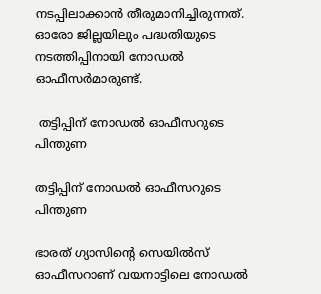നടപ്പിലാക്കാന്‍ തീരുമാനിച്ചിരുന്നത്. ഓരോ ജില്ലയിലും പദ്ധതിയുടെ നടത്തിപ്പിനായി നോഡല്‍ ഓഫീസര്‍മാരുണ്ട്.

 തട്ടിപ്പിന് നോഡല്‍ ഓഫീസറുടെ പിന്തുണ

തട്ടിപ്പിന് നോഡല്‍ ഓഫീസറുടെ പിന്തുണ

ഭാരത് ഗ്യാസിന്റെ സെയില്‍സ് ഓഫീസറാണ് വയനാട്ടിലെ നോഡല്‍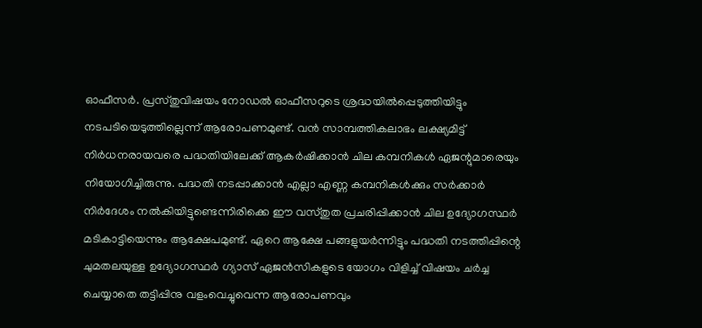ഓഫീസര്‍. പ്രസ്തുവിഷയം നോഡല്‍ ഓഫീസറുടെ ശ്രദ്ധയില്‍പ്പെടുത്തിയിട്ടും നടപടിയെടുത്തില്ലെന്ന് ആരോപണമുണ്ട്. വന്‍ സാമ്പത്തികലാഭം ലക്ഷ്യമിട്ട് നിര്‍ധനരായവരെ പദ്ധതിയിലേക്ക് ആകര്‍ഷിക്കാന്‍ ചില കമ്പനികള്‍ ഏജന്റുമാരെയും നിയോഗിച്ചിരുന്നു. പദ്ധതി നടപ്പാക്കാന്‍ എല്ലാ എണ്ണ കമ്പനികള്‍ക്കും സര്‍ക്കാര്‍ നിര്‍ദേശം നല്‍കിയിട്ടുണ്ടെന്നിരിക്കെ ഈ വസ്തുത പ്രചരിപ്പിക്കാന്‍ ചില ഉദ്യോഗസ്ഥര്‍ മടികാട്ടിയെന്നും ആക്ഷേപമുണ്ട്. ഏറെ ആക്ഷേ പങ്ങളുയര്‍ന്നിട്ടും പദ്ധതി നടത്തിപ്പിന്റെ ചുമതലയുള്ള ഉദ്യോഗസ്ഥര്‍ ഗ്യാസ് ഏജന്‍സികളുടെ യോഗം വിളിച്ച് വിഷയം ചര്‍ച്ച ചെയ്യാതെ തട്ടിപ്പിനു വളംവെച്ചുവെന്ന ആരോപണവും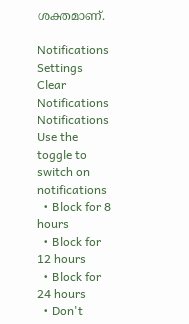ശക്തമാണ്.

Notifications
Settings
Clear Notifications
Notifications
Use the toggle to switch on notifications
  • Block for 8 hours
  • Block for 12 hours
  • Block for 24 hours
  • Don't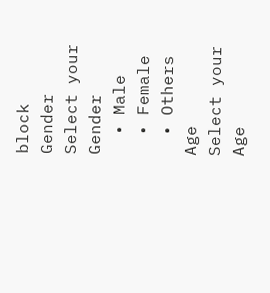block
Gender
Select your Gender
  • Male
  • Female
  • Others
Age
Select your Age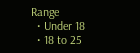Range
  • Under 18
  • 18 to 25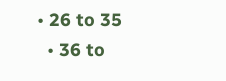• 26 to 35
  • 36 to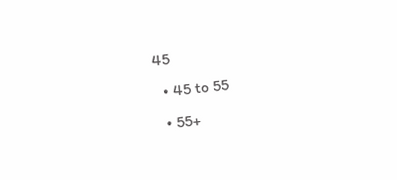45
  • 45 to 55
  • 55+